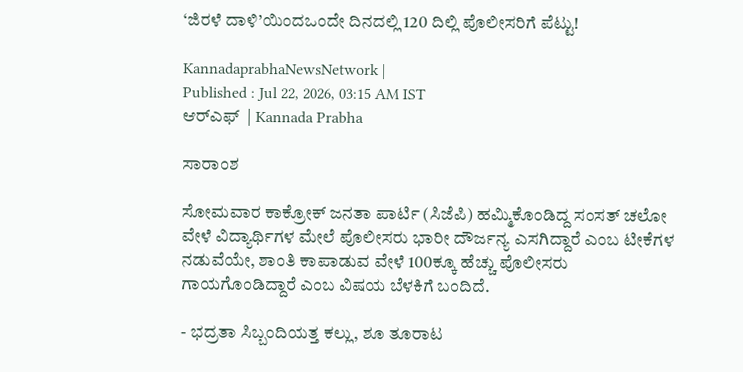‘ಜಿರಳೆ ದಾಳಿ’ಯಿಂದಒಂದೇ ದಿನದಲ್ಲಿ 120 ದಿಲ್ಲಿ ಪೊಲೀಸರಿಗೆ ಪೆಟ್ಟು!

KannadaprabhaNewsNetwork |
Published : Jul 22, 2026, 03:15 AM IST
ಆರ್‌ಎಫ್‌  | Kannada Prabha

ಸಾರಾಂಶ

ಸೋಮವಾರ ಕಾಕ್ರೋಕ್‌ ಜನತಾ ಪಾರ್ಟಿ (ಸಿಜೆಪಿ) ಹಮ್ಮಿಕೊಂಡಿದ್ದ ಸಂಸತ್‌ ಚಲೋ ವೇಳೆ ವಿದ್ಯಾರ್ಥಿಗಳ ಮೇಲೆ ಪೊಲೀಸರು ಭಾರೀ ದೌರ್ಜನ್ಯ ಎಸಗಿದ್ದಾರೆ ಎಂಬ ಟೀಕೆಗಳ ನಡುವೆಯೇ, ಶಾಂತಿ ಕಾಪಾಡುವ ವೇಳೆ 100ಕ್ಕೂ ಹೆಚ್ಚು ಪೊಲೀಸರು ಗಾಯಗೊಂಡಿದ್ದಾರೆ ಎಂಬ ವಿಷಯ ಬೆಳಕಿಗೆ ಬಂದಿದೆ.

- ಭದ್ರತಾ ಸಿಬ್ಬಂದಿಯತ್ತ ಕಲ್ಲು, ಶೂ ತೂರಾಟ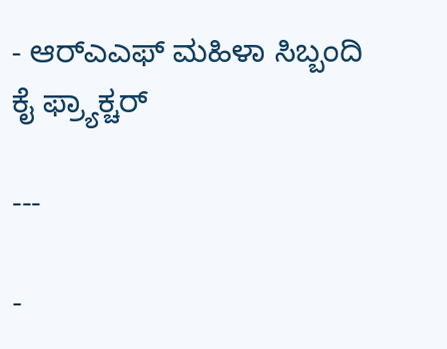- ಆರ್‌ಎಎಫ್‌ ಮಹಿಳಾ ಸಿಬ್ಬಂದಿ ಕೈ ಫ್ರ್ಯಾಕ್ಚರ್‌

---

-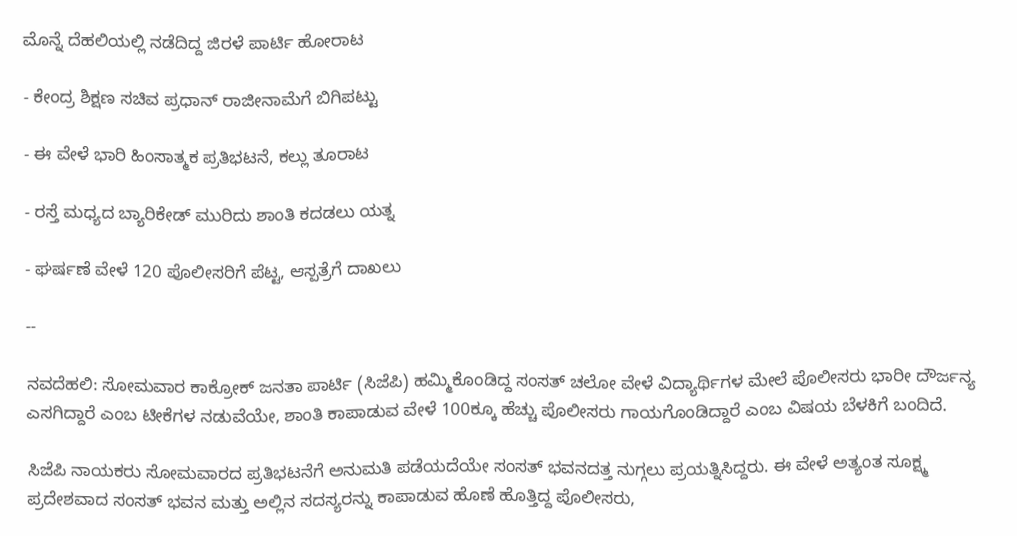ಮೊನ್ನೆ ದೆಹಲಿಯಲ್ಲಿ ನಡೆದಿದ್ದ ಜಿರಳೆ ಪಾರ್ಟಿ ಹೋರಾಟ

- ಕೇಂದ್ರ ಶಿಕ್ಷಣ ಸಚಿವ ಪ್ರಧಾನ್‌ ರಾಜೀನಾಮೆಗೆ ಬಿಗಿಪಟ್ಟು

- ಈ ವೇಳೆ ಭಾರಿ ಹಿಂಸಾತ್ಮಕ ಪ್ರತಿಭಟನೆ, ಕಲ್ಲು ತೂರಾಟ

- ರಸ್ತೆ ಮಧ್ಯದ ಬ್ಯಾರಿಕೇಡ್‌ ಮುರಿದು ಶಾಂತಿ ಕದಡಲು ಯತ್ನ

- ಘರ್ಷಣೆ ವೇಳೆ 120 ಪೊಲೀಸರಿಗೆ ಪೆಟ್ಟ, ಆಸ್ಪತ್ರೆಗೆ ದಾಖಲು

--

ನವದೆಹಲಿ: ಸೋಮವಾರ ಕಾಕ್ರೋಕ್‌ ಜನತಾ ಪಾರ್ಟಿ (ಸಿಜೆಪಿ) ಹಮ್ಮಿಕೊಂಡಿದ್ದ ಸಂಸತ್‌ ಚಲೋ ವೇಳೆ ವಿದ್ಯಾರ್ಥಿಗಳ ಮೇಲೆ ಪೊಲೀಸರು ಭಾರೀ ದೌರ್ಜನ್ಯ ಎಸಗಿದ್ದಾರೆ ಎಂಬ ಟೀಕೆಗಳ ನಡುವೆಯೇ, ಶಾಂತಿ ಕಾಪಾಡುವ ವೇಳೆ 100ಕ್ಕೂ ಹೆಚ್ಚು ಪೊಲೀಸರು ಗಾಯಗೊಂಡಿದ್ದಾರೆ ಎಂಬ ವಿಷಯ ಬೆಳಕಿಗೆ ಬಂದಿದೆ.

ಸಿಜೆಪಿ ನಾಯಕರು ಸೋಮವಾರದ ಪ್ರತಿಭಟನೆಗೆ ಅನುಮತಿ ಪಡೆಯದೆಯೇ ಸಂಸತ್‌ ಭವನದತ್ತ ನುಗ್ಗಲು ಪ್ರಯತ್ನಿಸಿದ್ದರು. ಈ ವೇಳೆ ಅತ್ಯಂತ ಸೂಕ್ಷ್ಮ ಪ್ರದೇಶವಾದ ಸಂಸತ್‌ ಭವನ ಮತ್ತು ಅಲ್ಲಿನ ಸದಸ್ಯರನ್ನು ಕಾಪಾಡುವ ಹೊಣೆ ಹೊತ್ತಿದ್ದ ಪೊಲೀಸರು,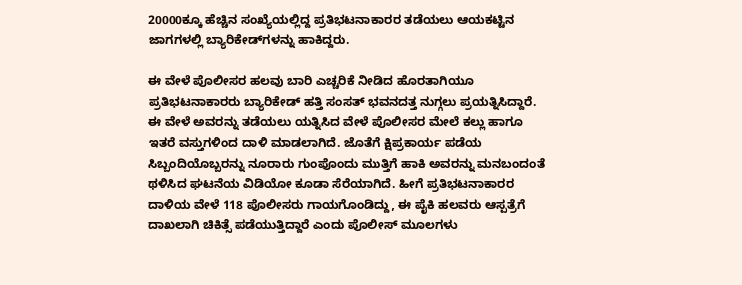20000ಕ್ಕೂ ಹೆಚ್ಚಿನ ಸಂಖ್ಯೆಯಲ್ಲಿದ್ದ ಪ್ರತಿಭಟನಾಕಾರರ ತಡೆಯಲು ಆಯಕಟ್ಟಿನ ಜಾಗಗಳಲ್ಲಿ ಬ್ಯಾರಿಕೇಡ್‌ಗಳನ್ನು ಹಾಕಿದ್ದರು.

ಈ ವೇಳೆ ಪೊಲೀಸರ ಹಲವು ಬಾರಿ ಎಚ್ಚರಿಕೆ ನೀಡಿದ ಹೊರತಾಗಿಯೂ ಪ್ರತಿಭಟನಾಕಾರರು ಬ್ಯಾರಿಕೇಡ್‌ ಹತ್ತಿ ಸಂಸತ್‌ ಭವನದತ್ತ ನುಗ್ಗಲು ಪ್ರಯತ್ನಿಸಿದ್ದಾರೆ. ಈ ವೇಳೆ ಅವರನ್ನು ತಡೆಯಲು ಯತ್ನಿಸಿದ ವೇಳೆ ಪೊಲೀಸರ ಮೇಲೆ ಕಲ್ಲು ಹಾಗೂ ಇತರೆ ವಸ್ತುಗಳಿಂದ ದಾಳಿ ಮಾಡಲಾಗಿದೆ. ಜೊತೆಗೆ ಕ್ಷಿಪ್ರಕಾರ್ಯ ಪಡೆಯ ಸಿಬ್ಬಂದಿಯೊಬ್ಬರನ್ನು ನೂರಾರು ಗುಂಪೊಂದು ಮುತ್ತಿಗೆ ಹಾಕಿ ಅವರನ್ನು ಮನಬಂದಂತೆ ಥಳಿಸಿದ ಘಟನೆಯ ವಿಡಿಯೋ ಕೂಡಾ ಸೆರೆಯಾಗಿದೆ. ಹೀಗೆ ಪ್ರತಿಭಟನಾಕಾರರ ದಾಳಿಯ ವೇಳೆ 118 ಪೊಲೀಸರು ಗಾಯಗೊಂಡಿದ್ದು, ಈ ಪೈಕಿ ಹಲವರು ಆಸ್ಪತ್ರೆಗೆ ದಾಖಲಾಗಿ ಚಿಕಿತ್ಸೆ ಪಡೆಯುತ್ತಿದ್ದಾರೆ ಎಂದು ಪೊಲೀಸ್‌ ಮೂಲಗಳು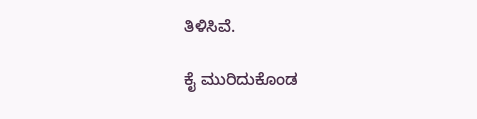ತಿಳಿಸಿವೆ.

ಕೈ ಮುರಿದುಕೊಂಡ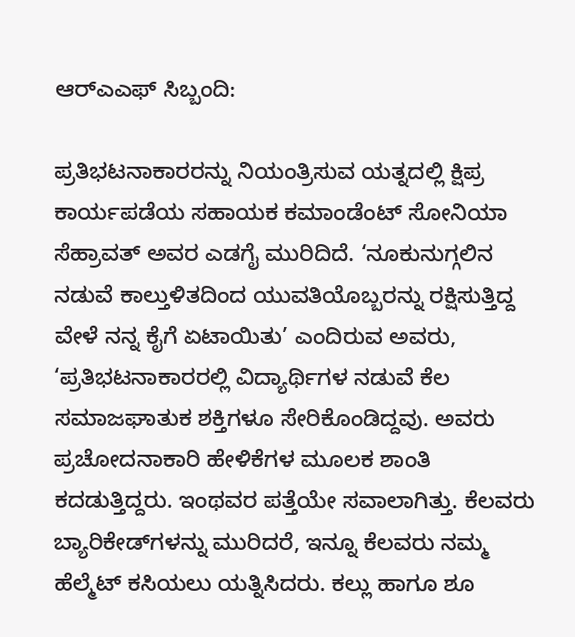ಆರ್‌ಎಎಫ್‌ ಸಿಬ್ಬಂದಿ:

ಪ್ರತಿಭಟನಾಕಾರರನ್ನು ನಿಯಂತ್ರಿಸುವ ಯತ್ನದಲ್ಲಿ ಕ್ಷಿಪ್ರ ಕಾರ್ಯಪಡೆಯ ಸಹಾಯಕ ಕಮಾಂಡೆಂಟ್ ಸೋನಿಯಾ ಸೆಹ್ರಾವತ್ ಅವರ ಎಡಗೈ ಮುರಿದಿದೆ. ‘ನೂಕುನುಗ್ಗಲಿನ ನಡುವೆ ಕಾಲ್ತುಳಿತದಿಂದ ಯುವತಿಯೊಬ್ಬರನ್ನು ರಕ್ಷಿಸುತ್ತಿದ್ದ ವೇಳೆ ನನ್ನ ಕೈಗೆ ಏಟಾಯಿತು’ ಎಂದಿರುವ ಅವರು, ‘ಪ್ರತಿಭಟನಾಕಾರರಲ್ಲಿ ವಿದ್ಯಾರ್ಥಿಗಳ ನಡುವೆ ಕೆಲ ಸಮಾಜಘಾತುಕ ಶಕ್ತಿಗಳೂ ಸೇರಿಕೊಂಡಿದ್ದವು. ಅವರು ಪ್ರಚೋದನಾಕಾರಿ ಹೇಳಿಕೆಗಳ ಮೂಲಕ ಶಾಂತಿ ಕದಡುತ್ತಿದ್ದರು. ಇಂಥವರ ಪತ್ತೆಯೇ ಸವಾಲಾಗಿತ್ತು. ಕೆಲವರು ಬ್ಯಾರಿಕೇಡ್‌ಗಳನ್ನು ಮುರಿದರೆ, ಇನ್ನೂ ಕೆಲವರು ನಮ್ಮ ಹೆಲ್ಮೆಟ್‌ ಕಸಿಯಲು ಯತ್ನಿಸಿದರು. ಕಲ್ಲು ಹಾಗೂ ಶೂ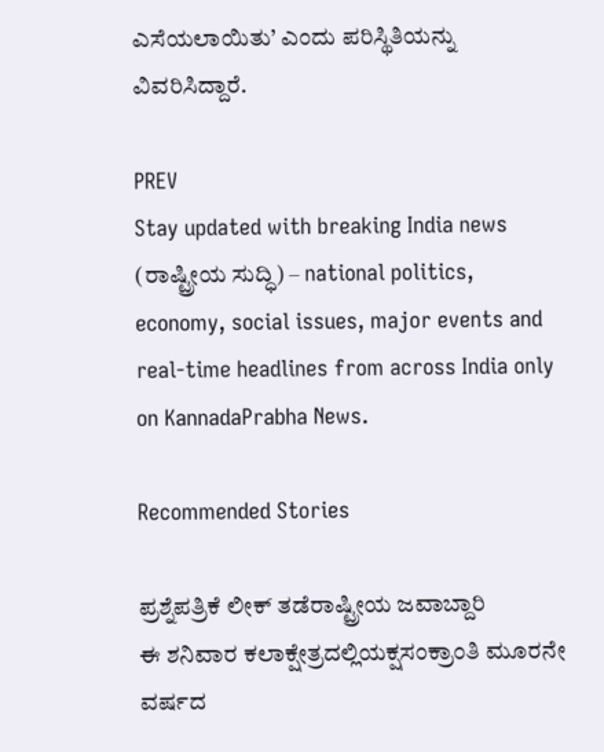ಎಸೆಯಲಾಯಿತು’ ಎಂದು ಪರಿಸ್ಥಿತಿಯನ್ನು ವಿವರಿಸಿದ್ದಾರೆ.

PREV
Stay updated with breaking India news (ರಾಷ್ಟ್ರೀಯ ಸುದ್ಧಿ) – national politics, economy, social issues, major events and real‑time headlines from across India only on KannadaPrabha News.

Recommended Stories

ಪ್ರಶ್ನೆಪತ್ರಿಕೆ ಲೀಕ್‌ ತಡೆರಾಷ್ಟ್ರೀಯ ಜವಾಬ್ದಾರಿ
ಈ ಶನಿವಾರ ಕಲಾಕ್ಷೇತ್ರದಲ್ಲಿಯಕ್ಷಸಂಕ್ರಾಂತಿ ಮೂರನೇ ವರ್ಷದ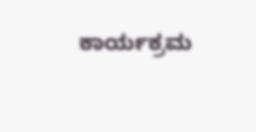ಕಾರ್ಯಕ್ರಮ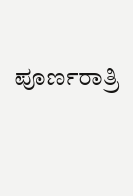ಪೂರ್ಣರಾತ್ರಿ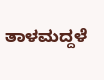ತಾಳಮದ್ದಳೆ